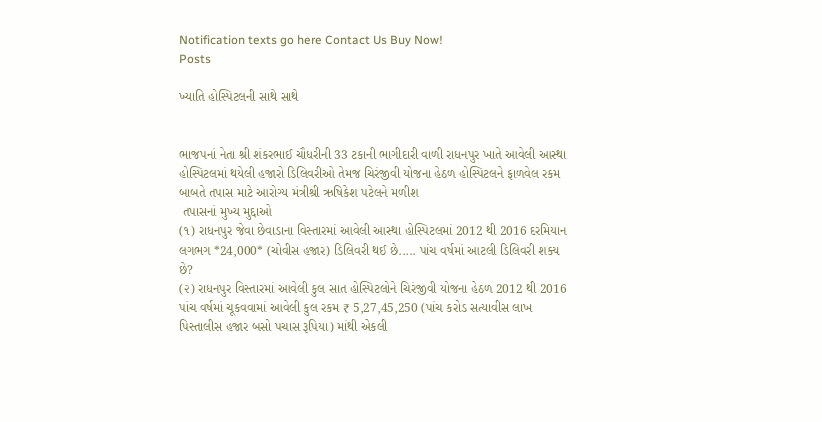Notification texts go here Contact Us Buy Now!
Posts

ખ્યાતિ હોસ્પિટલની સાથે સાથે


ભાજપનાં નેતા શ્રી શંકરભાઈ ચૌધરીની 33 ટકાની ભાગીદારી વાળી રાધનપુર ખાતે આવેલી આસ્થા હોસ્પિટલમાં થયેલી હજારો ડિલિવરીઓ તેમજ ચિરંજીવી યોજના હેઠળ હોસ્પિટલને ફાળવેલ રકમ બાબતે તપાસ માટે આરોગ્ય મંત્રીશ્રી ઋષિકેશ પટેલને મળીશ
 તપાસનાં મુખ્ય મુદ્દાઓ
(૧) રાધનપુર જેવા છેવાડાના વિસ્તારમાં આવેલી આસ્થા હોસ્પિટલમાં 2012 થી 2016 દરમિયાન લગભગ *24,000* (ચોવીસ હજાર) ડિલિવરી થઈ છે..... પાંચ વર્ષમાં આટલી ડિલિવરી શક્ય છે?
(૨) રાધનપુર વિસ્તારમાં આવેલી કુલ સાત હોસ્પિટલોને ચિરંજીવી યોજના હેઠળ 2012 થી 2016 પાંચ વર્ષમાં ચૂકવવામાં આવેલી કુલ રકમ ₹ 5,27,45,250 (પાંચ કરોડ સત્યાવીસ લાખ પિસ્તાલીસ હજાર બસો પચાસ રૂપિયા) માંથી એકલી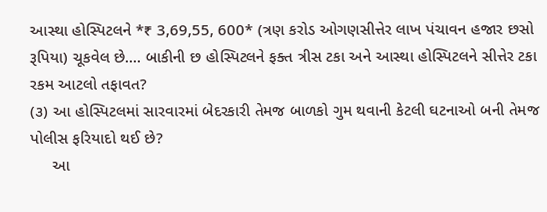આસ્થા હોસ્પિટલને *₹ 3,69,55, 600* (ત્રણ કરોડ ઓગણસીત્તેર લાખ પંચાવન હજાર છસો રૂપિયા) ચૂકવેલ છે.... બાકીની છ હોસ્પિટલને ફક્ત ત્રીસ ટકા અને આસ્થા હોસ્પિટલને સીત્તેર ટકા રકમ આટલો તફાવત?
(૩) આ હોસ્પિટલમાં સારવારમાં બેદરકારી તેમજ બાળકો ગુમ થવાની કેટલી ઘટનાઓ બની તેમજ પોલીસ ફરિયાદો થઈ છે?
     આ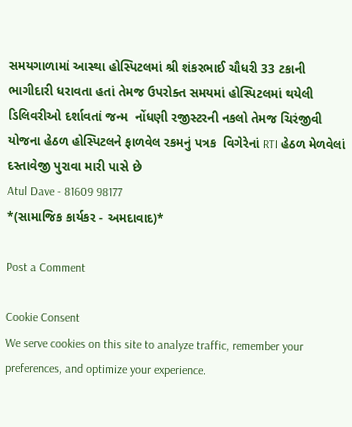સમયગાળામાં આસ્થા હોસ્પિટલમાં શ્રી શંકરભાઈ ચૌધરી 33 ટકાની ભાગીદારી ધરાવતા હતાં તેમજ ઉપરોક્ત સમયમાં હોસ્પિટલમાં થયેલી ડિલિવરીઓ દર્શાવતાં જન્મ  નોંધણી રજીસ્ટરની નકલો તેમજ ચિરંજીવી યોજના હેઠળ હોસ્પિટલને ફાળવેલ રકમનું પત્રક  વિગેરેનાં RTI હેઠળ મેળવેલાં દસ્તાવેજી પુરાવા મારી પાસે છે
Atul Dave - 81609 98177
*(સામાજિક કાર્યકર - અમદાવાદ)*

Post a Comment

Cookie Consent
We serve cookies on this site to analyze traffic, remember your preferences, and optimize your experience.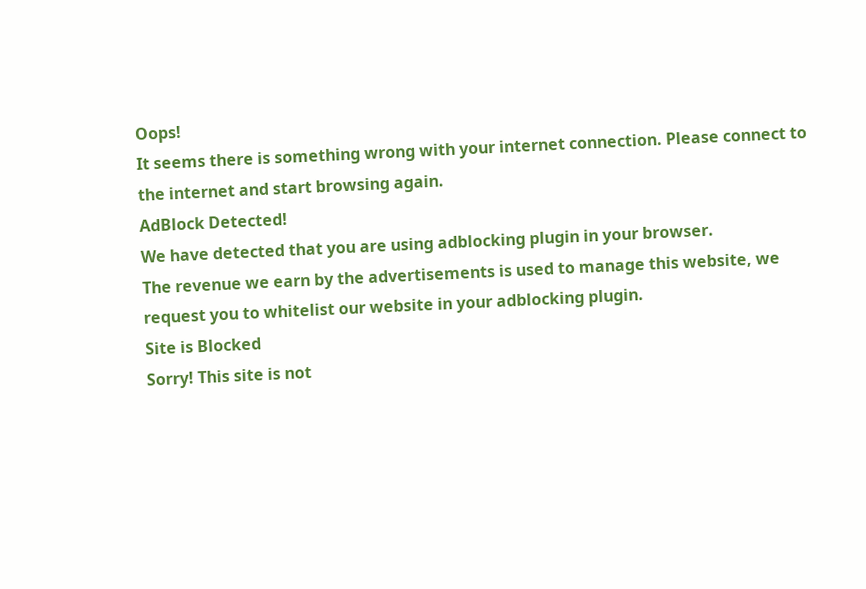Oops!
It seems there is something wrong with your internet connection. Please connect to the internet and start browsing again.
AdBlock Detected!
We have detected that you are using adblocking plugin in your browser.
The revenue we earn by the advertisements is used to manage this website, we request you to whitelist our website in your adblocking plugin.
Site is Blocked
Sorry! This site is not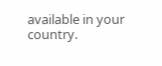available in your country.